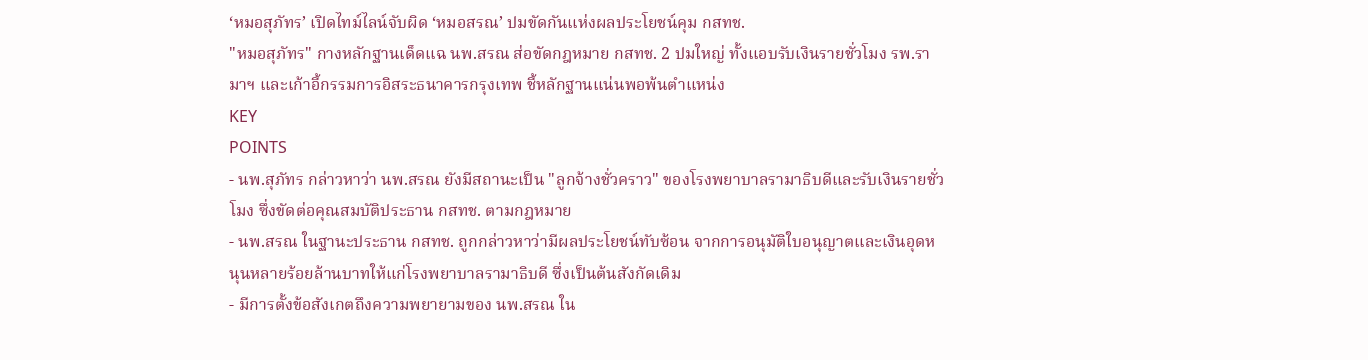‘หมอสุภัทร’ เปิดไทม์ไลน์จับผิด ‘หมอสรณ’ ปมขัดกันแห่งผลประโยชน์คุม กสทช.
"หมอสุภัทร" กางหลักฐานเด็ดแฉ นพ.สรณ ส่อขัดกฎหมาย กสทช. 2 ปมใหญ่ ทั้งแอบรับเงินรายชั่วโมง รพ.รามาฯ และเก้าอี้กรรมการอิสระธนาคารกรุงเทพ ชี้หลักฐานแน่นพอพ้นตำแหน่ง
KEY
POINTS
- นพ.สุภัทร กล่าวหาว่า นพ.สรณ ยังมีสถานะเป็น "ลูกจ้างชั่วคราว" ของโรงพยาบาลรามาธิบดีและรับเงินรายชั่วโมง ซึ่งขัดต่อคุณสมบัติประธาน กสทช. ตามกฎหมาย
- นพ.สรณ ในฐานะประธาน กสทช. ถูกกล่าวหาว่ามีผลประโยชน์ทับซ้อน จากการอนุมัติใบอนุญาตและเงินอุดหนุนหลายร้อยล้านบาทให้แก่โรงพยาบาลรามาธิบดี ซึ่งเป็นต้นสังกัดเดิม
- มีการตั้งข้อสังเกตถึงความพยายามของ นพ.สรณ ใน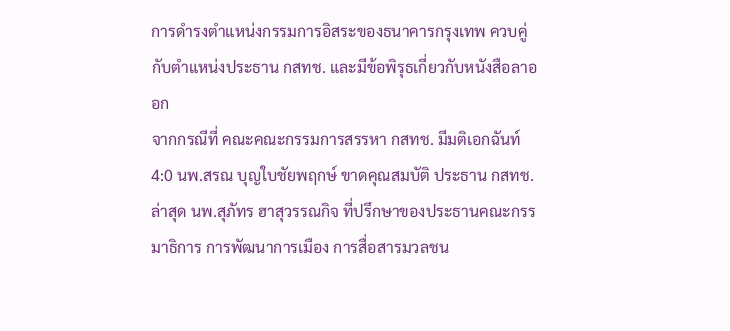การดำรงตำแหน่งกรรมการอิสระของธนาคารกรุงเทพ ควบคู่กับตำแหน่งประธาน กสทช. และมีข้อพิรุธเกี่ยวกับหนังสือลาออก
จากกรณีที่ คณะคณะกรรมการสรรหา กสทช. มีมติเอกฉันท์ 4:0 นพ.สรณ บุญใบชัยพฤกษ์ ขาดคุณสมบัติ ประธาน กสทช. ล่าสุด นพ.สุภัทร ฮาสุวรรณกิจ ที่ปรึกษาของประธานคณะกรรมาธิการ การพัฒนาการเมือง การสื่อสารมวลชน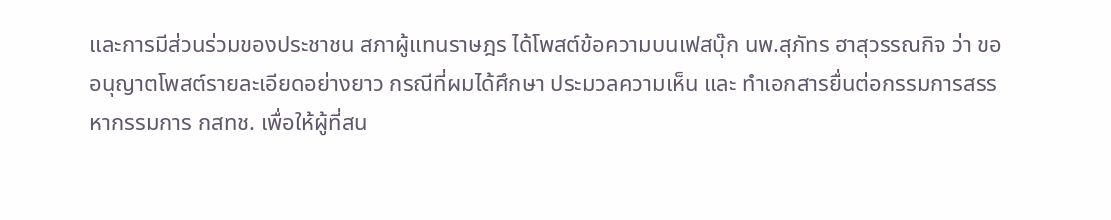และการมีส่วนร่วมของประชาชน สภาผู้แทนราษฎร ได้โพสต์ข้อความบนเฟสบุ๊ก นพ.สุภัทร ฮาสุวรรณกิจ ว่า ขออนุญาตโพสต์รายละเอียดอย่างยาว กรณีที่ผมได้ศึกษา ประมวลความเห็น และ ทำเอกสารยื่นต่อกรรมการสรรหากรรมการ กสทช. เพื่อให้ผู้ที่สน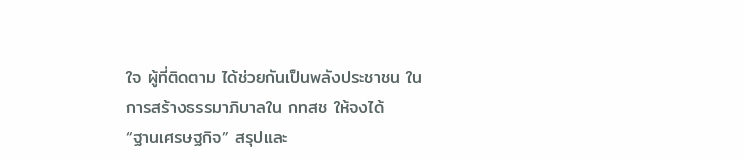ใจ ผู้ที่ติดตาม ได้ช่วยกันเป็นพลังประชาชน ในการสร้างธรรมาภิบาลใน กทสช ให้จงได้
“ฐานเศรษฐกิจ” สรุปและ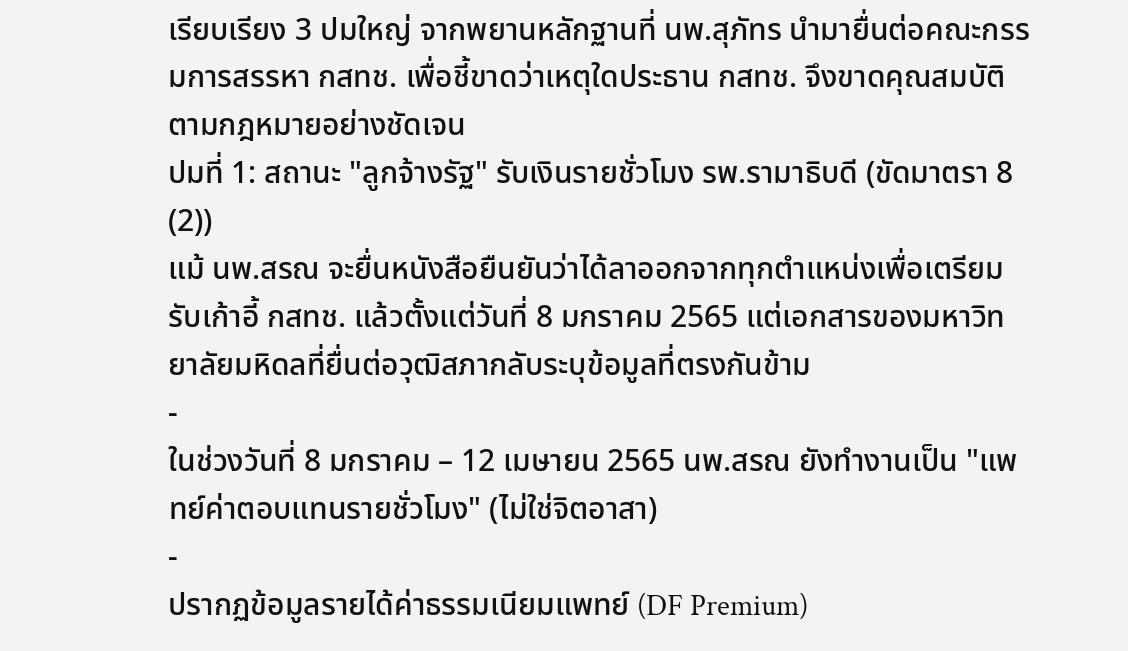เรียบเรียง 3 ปมใหญ่ จากพยานหลักฐานที่ นพ.สุภัทร นำมายื่นต่อคณะกรรมการสรรหา กสทช. เพื่อชี้ขาดว่าเหตุใดประธาน กสทช. จึงขาดคุณสมบัติตามกฎหมายอย่างชัดเจน
ปมที่ 1: สถานะ "ลูกจ้างรัฐ" รับเงินรายชั่วโมง รพ.รามาธิบดี (ขัดมาตรา 8 (2))
แม้ นพ.สรณ จะยื่นหนังสือยืนยันว่าได้ลาออกจากทุกตำแหน่งเพื่อเตรียมรับเก้าอี้ กสทช. แล้วตั้งแต่วันที่ 8 มกราคม 2565 แต่เอกสารของมหาวิทยาลัยมหิดลที่ยื่นต่อวุฒิสภากลับระบุข้อมูลที่ตรงกันข้าม
-
ในช่วงวันที่ 8 มกราคม – 12 เมษายน 2565 นพ.สรณ ยังทำงานเป็น "แพทย์ค่าตอบแทนรายชั่วโมง" (ไม่ใช่จิตอาสา)
-
ปรากฏข้อมูลรายได้ค่าธรรมเนียมแพทย์ (DF Premium)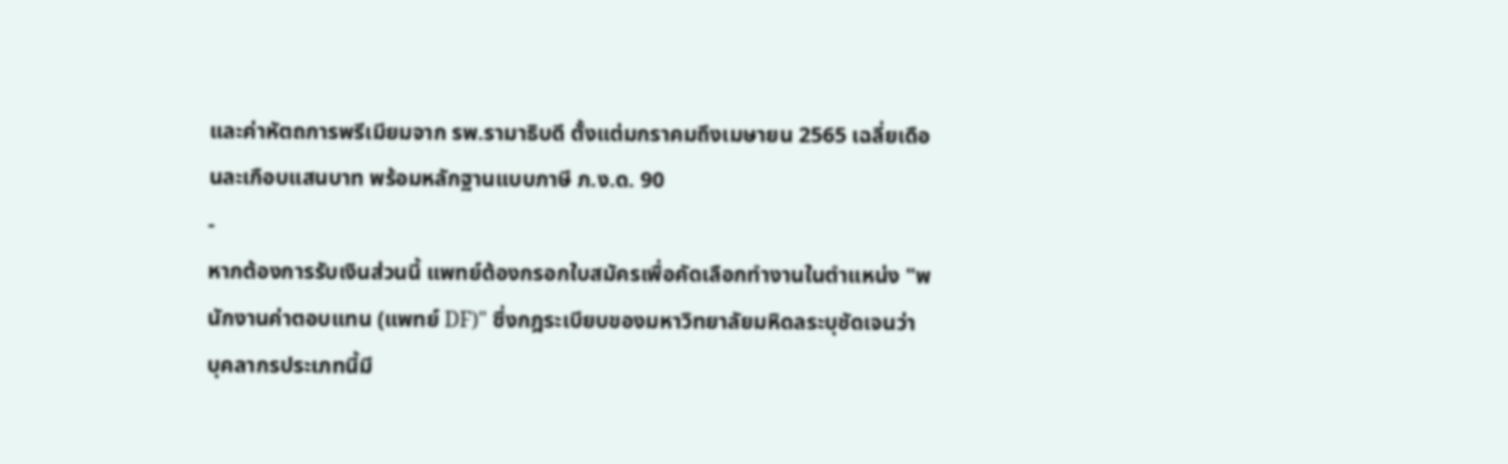และค่าหัตถการพรีเมียมจาก รพ.รามาธิบดี ตั้งแต่มกราคมถึงเมษายน 2565 เฉลี่ยเดือนละเกือบแสนบาท พร้อมหลักฐานแบบภาษี ภ.ง.ด. 90
-
หากต้องการรับเงินส่วนนี้ แพทย์ต้องกรอกใบสมัครเพื่อคัดเลือกทำงานในตำแหน่ง "พนักงานค่าตอบแทน (แพทย์ DF)" ซึ่งกฎระเบียบของมหาวิทยาลัยมหิดลระบุชัดเจนว่า บุคลากรประเภทนี้มี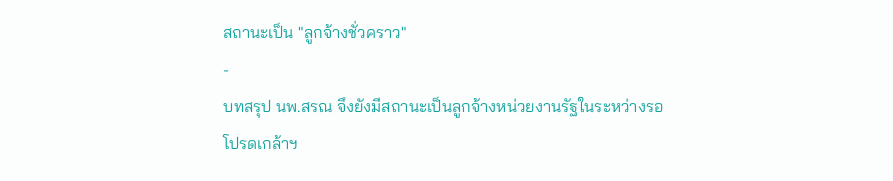สถานะเป็น "ลูกจ้างชั่วคราว"
-
บทสรุป นพ.สรณ จึงยังมีสถานะเป็นลูกจ้างหน่วยงานรัฐในระหว่างรอโปรดเกล้าฯ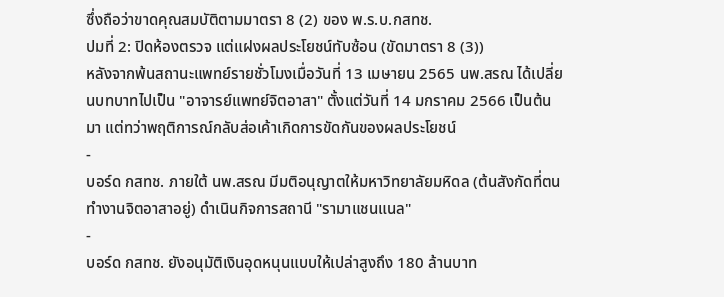ซึ่งถือว่าขาดคุณสมบัติตามมาตรา 8 (2) ของ พ.ร.บ.กสทช.
ปมที่ 2: ปิดห้องตรวจ แต่แฝงผลประโยชน์ทับซ้อน (ขัดมาตรา 8 (3))
หลังจากพ้นสถานะแพทย์รายชั่วโมงเมื่อวันที่ 13 เมษายน 2565 นพ.สรณ ได้เปลี่ยนบทบาทไปเป็น "อาจารย์แพทย์จิตอาสา" ตั้งแต่วันที่ 14 มกราคม 2566 เป็นต้นมา แต่ทว่าพฤติการณ์กลับส่อเค้าเกิดการขัดกันของผลประโยชน์
-
บอร์ด กสทช. ภายใต้ นพ.สรณ มีมติอนุญาตให้มหาวิทยาลัยมหิดล (ต้นสังกัดที่ตนทำงานจิตอาสาอยู่) ดำเนินกิจการสถานี "รามาแชนแนล"
-
บอร์ด กสทช. ยังอนุมัติเงินอุดหนุนแบบให้เปล่าสูงถึง 180 ล้านบาท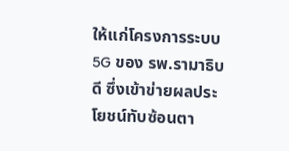ให้แก่โครงการระบบ 5G ของ รพ.รามาธิบดี ซึ่งเข้าข่ายผลประโยชน์ทับซ้อนตา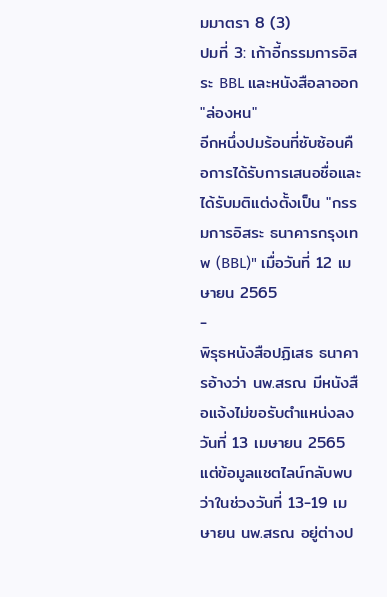มมาตรา 8 (3)
ปมที่ 3: เก้าอี้กรรมการอิสระ BBL และหนังสือลาออก "ล่องหน"
อีกหนึ่งปมร้อนที่ซับซ้อนคือการได้รับการเสนอชื่อและได้รับมติแต่งตั้งเป็น "กรรมการอิสระ ธนาคารกรุงเทพ (BBL)" เมื่อวันที่ 12 เมษายน 2565
-
พิรุธหนังสือปฏิเสธ ธนาคารอ้างว่า นพ.สรณ มีหนังสือแจ้งไม่ขอรับตำแหน่งลงวันที่ 13 เมษายน 2565 แต่ข้อมูลแชตไลน์กลับพบว่าในช่วงวันที่ 13-19 เมษายน นพ.สรณ อยู่ต่างป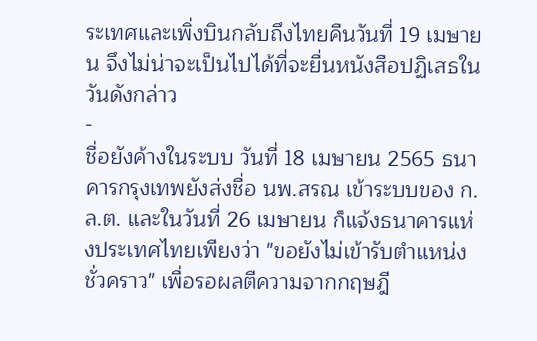ระเทศและเพิ่งบินกลับถึงไทยคืนวันที่ 19 เมษายน จึงไม่น่าจะเป็นไปได้ที่จะยื่นหนังสือปฏิเสธในวันดังกล่าว
-
ชื่อยังค้างในระบบ วันที่ 18 เมษายน 2565 ธนาคารกรุงเทพยังส่งชื่อ นพ.สรณ เข้าระบบของ ก.ล.ต. และในวันที่ 26 เมษายน ก็แจ้งธนาคารแห่งประเทศไทยเพียงว่า "ขอยังไม่เข้ารับตำแหน่งชั่วคราว" เพื่อรอผลตีความจากกฤษฎี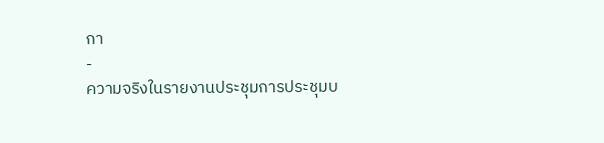กา
-
ความจริงในรายงานประชุมการประชุมบ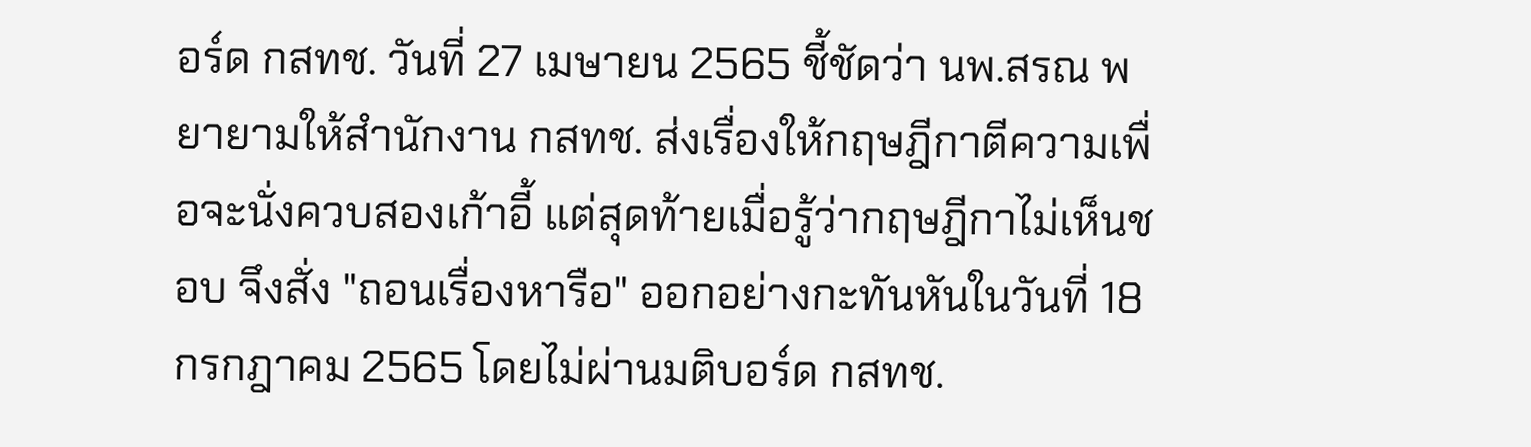อร์ด กสทช. วันที่ 27 เมษายน 2565 ชี้ชัดว่า นพ.สรณ พยายามให้สำนักงาน กสทช. ส่งเรื่องให้กฤษฎีกาตีความเพื่อจะนั่งควบสองเก้าอี้ แต่สุดท้ายเมื่อรู้ว่ากฤษฎีกาไม่เห็นชอบ จึงสั่ง "ถอนเรื่องหารือ" ออกอย่างกะทันหันในวันที่ 18 กรกฎาคม 2565 โดยไม่ผ่านมติบอร์ด กสทช.